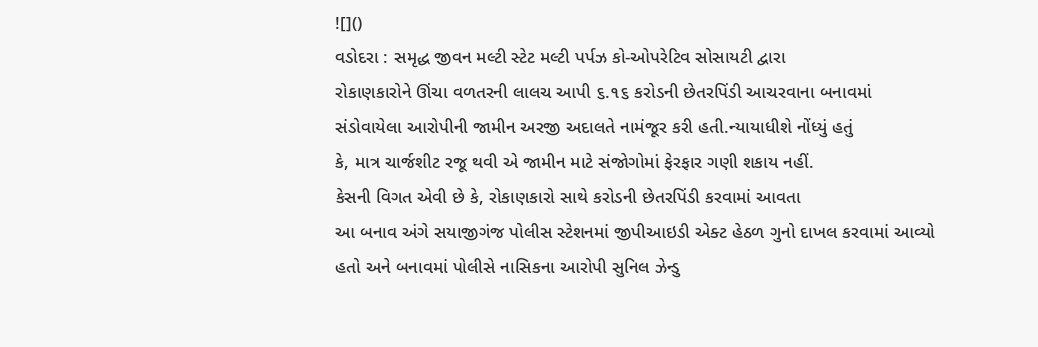![]()
વડોદરા : સમૃદ્ધ જીવન મલ્ટી સ્ટેટ મલ્ટી પર્પઝ કો-ઓપરેટિવ સોસાયટી દ્વારા
રોકાણકારોને ઊંચા વળતરની લાલચ આપી ૬.૧૬ કરોડની છેતરપિંડી આચરવાના બનાવમાં
સંડોવાયેલા આરોપીની જામીન અરજી અદાલતે નામંજૂર કરી હતી.ન્યાયાધીશે નોંધ્યું હતું
કે, માત્ર ચાર્જશીટ રજૂ થવી એ જામીન માટે સંજોગોમાં ફેરફાર ગણી શકાય નહીં.
કેસની વિગત એવી છે કે, રોકાણકારો સાથે કરોડની છેતરપિંડી કરવામાં આવતા
આ બનાવ અંગે સયાજીગંજ પોલીસ સ્ટેશનમાં જીપીઆઇડી એક્ટ હેઠળ ગુનો દાખલ કરવામાં આવ્યો
હતો અને બનાવમાં પોલીસે નાસિકના આરોપી સુનિલ ઝેન્ડુ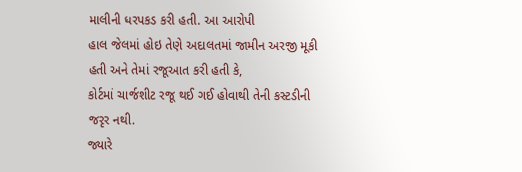માલીની ધરપકડ કરી હતી. આ આરોપી
હાલ જેલમાં હોઇ તેણે અદાલતમાં જામીન અરજી મૂકી હતી અને તેમાં રજૂઆત કરી હતી કે,
કોર્ટમાં ચાર્જશીટ રજૂ થઈ ગઈ હોવાથી તેની કસ્ટડીની જરૃર નથી.
જ્યારે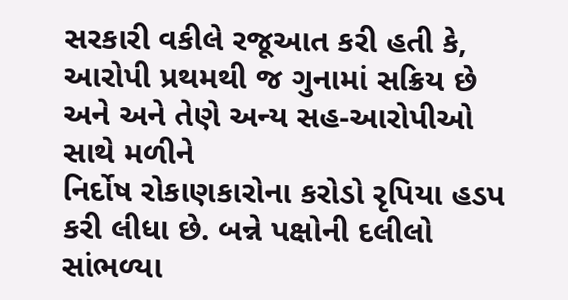સરકારી વકીલે રજૂઆત કરી હતી કે,
આરોપી પ્રથમથી જ ગુનામાં સક્રિય છે અને અને તેણે અન્ય સહ-આરોપીઓ સાથે મળીને
નિર્દોષ રોકાણકારોના કરોડો રૃપિયા હડપ કરી લીધા છે. બન્ને પક્ષોની દલીલો સાંભળ્યા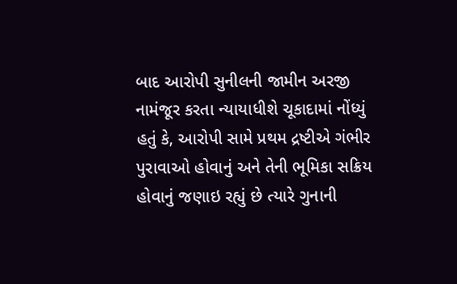બાદ આરોપી સુનીલની જામીન અરજી નામંજૂર કરતા ન્યાયાધીશે ચૂકાદામાં નોંધ્યું હતું કે, આરોપી સામે પ્રથમ દ્રષ્ટીએ ગંભીર
પુરાવાઓ હોવાનું અને તેની ભૂમિકા સક્રિય હોવાનું જણાઇ રહ્યું છે ત્યારે ગુનાની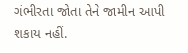ગંભીરતા જોતા તેને જામીન આપી શકાય નહીં.